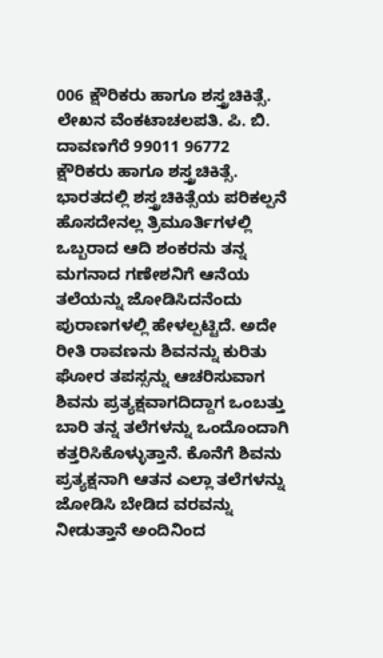006 ಕ್ಷೌರಿಕರು ಹಾಗೂ ಶಸ್ತ್ರಚಿಕಿತ್ಸೆ. ಲೇಖನ ವೆಂಕಟಾಚಲಪತಿ. ಪಿ. ಬಿ. ದಾವಣಗೆರೆ 99011 96772
ಕ್ಷೌರಿಕರು ಹಾಗೂ ಶಸ್ತ್ರಚಿಕಿತ್ಸೆ. ಭಾರತದಲ್ಲಿ ಶಸ್ತ್ರಚಿಕಿತ್ಸೆಯ ಪರಿಕಲ್ಪನೆ ಹೊಸದೇನಲ್ಲ ತ್ರಿಮೂರ್ತಿಗಳಲ್ಲಿ ಒಬ್ಬರಾದ ಆದಿ ಶಂಕರನು ತನ್ನ ಮಗನಾದ ಗಣೇಶನಿಗೆ ಆನೆಯ ತಲೆಯನ್ನು ಜೋಡಿಸಿದನೆಂದು ಪುರಾಣಗಳಲ್ಲಿ ಹೇಳಲ್ಪಟ್ಟಿದೆ. ಅದೇ ರೀತಿ ರಾವಣನು ಶಿವನನ್ನು ಕುರಿತು ಘೋರ ತಪಸ್ಸನ್ನು ಆಚರಿಸುವಾಗ ಶಿವನು ಪ್ರತ್ಯಕ್ಷವಾಗದಿದ್ದಾಗ ಒಂಬತ್ತು ಬಾರಿ ತನ್ನ ತಲೆಗಳನ್ನು ಒಂದೊಂದಾಗಿ ಕತ್ತರಿಸಿಕೊಳ್ಳುತ್ತಾನೆ. ಕೊನೆಗೆ ಶಿವನು ಪ್ರತ್ಯಕ್ಷನಾಗಿ ಆತನ ಎಲ್ಲಾ ತಲೆಗಳನ್ನು ಜೋಡಿಸಿ ಬೇಡಿದ ವರವನ್ನು ನೀಡುತ್ತಾನೆ ಅಂದಿನಿಂದ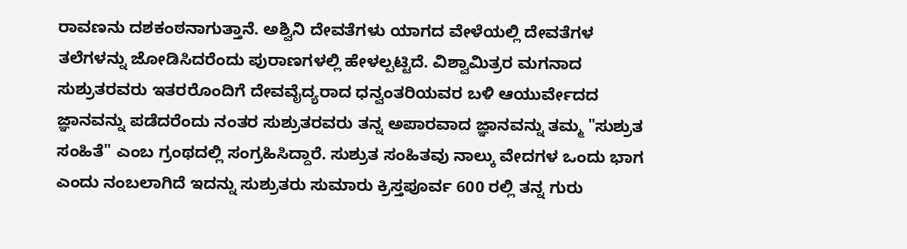ರಾವಣನು ದಶಕಂಠನಾಗುತ್ತಾನೆ. ಅಶ್ವಿನಿ ದೇವತೆಗಳು ಯಾಗದ ವೇಳೆಯಲ್ಲಿ ದೇವತೆಗಳ ತಲೆಗಳನ್ನು ಜೋಡಿಸಿದರೆಂದು ಪುರಾಣಗಳಲ್ಲಿ ಹೇಳಲ್ಪಟ್ಟಿದೆ. ವಿಶ್ವಾಮಿತ್ರರ ಮಗನಾದ ಸುಶ್ರುತರವರು ಇತರರೊಂದಿಗೆ ದೇವವೈದ್ಯರಾದ ಧನ್ವಂತರಿಯವರ ಬಳಿ ಆಯುರ್ವೇದದ ಜ್ಞಾನವನ್ನು ಪಡೆದರೆಂದು ನಂತರ ಸುಶ್ರುತರವರು ತನ್ನ ಅಪಾರವಾದ ಜ್ಞಾನವನ್ನು ತಮ್ಮ "ಸುಶ್ರುತ ಸಂಹಿತೆ" ಎಂಬ ಗ್ರಂಥದಲ್ಲಿ ಸಂಗ್ರಹಿಸಿದ್ದಾರೆ. ಸುಶ್ರುತ ಸಂಹಿತವು ನಾಲ್ಕು ವೇದಗಳ ಒಂದು ಭಾಗ ಎಂದು ನಂಬಲಾಗಿದೆ ಇದನ್ನು ಸುಶ್ರುತರು ಸುಮಾರು ಕ್ರಿಸ್ತಪೂರ್ವ 600 ರಲ್ಲಿ ತನ್ನ ಗುರು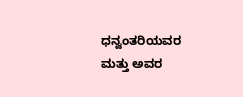ಧನ್ವಂತರಿಯವರ ಮತ್ತು ಅವರ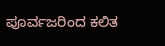ಪೂರ್ವಜರಿಂದ ಕಲಿತ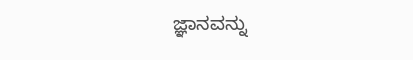ಜ್ಞಾನವನ್ನು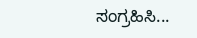ಸಂಗ್ರಹಿಸಿ...